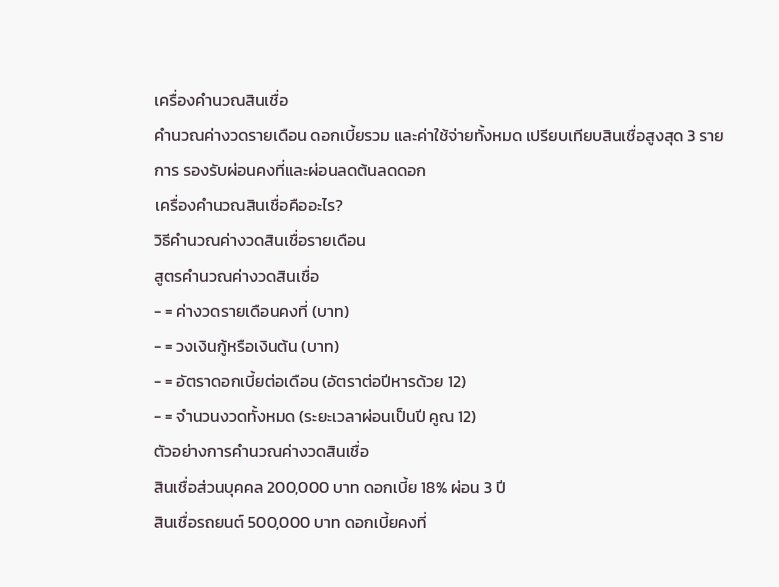เครื่องคำนวณสินเชื่อ
คำนวณค่างวดรายเดือน ดอกเบี้ยรวม และค่าใช้จ่ายทั้งหมด เปรียบเทียบสินเชื่อสูงสุด 3 รายการ รองรับผ่อนคงที่และผ่อนลดต้นลดดอก
เครื่องคำนวณสินเชื่อคืออะไร?
วิธีคำนวณค่างวดสินเชื่อรายเดือน
สูตรคำนวณค่างวดสินเชื่อ
- = ค่างวดรายเดือนคงที่ (บาท)
- = วงเงินกู้หรือเงินต้น (บาท)
- = อัตราดอกเบี้ยต่อเดือน (อัตราต่อปีหารด้วย 12)
- = จำนวนงวดทั้งหมด (ระยะเวลาผ่อนเป็นปี คูณ 12)
ตัวอย่างการคำนวณค่างวดสินเชื่อ
สินเชื่อส่วนบุคคล 200,000 บาท ดอกเบี้ย 18% ผ่อน 3 ปี
สินเชื่อรถยนต์ 500,000 บาท ดอกเบี้ยคงที่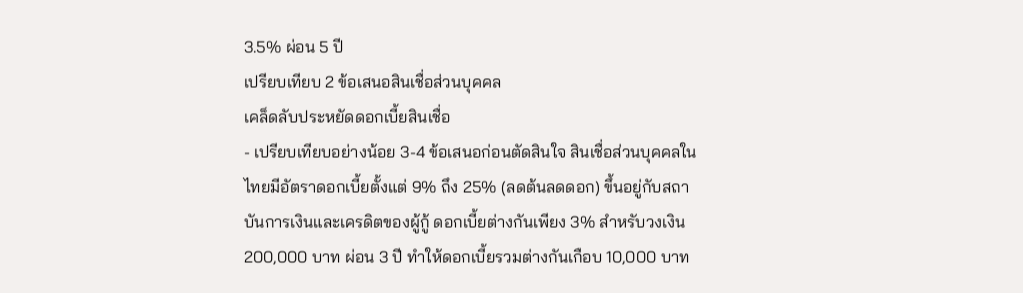3.5% ผ่อน 5 ปี
เปรียบเทียบ 2 ข้อเสนอสินเชื่อส่วนบุคคล
เคล็ดลับประหยัดดอกเบี้ยสินเชื่อ
- เปรียบเทียบอย่างน้อย 3-4 ข้อเสนอก่อนตัดสินใจ สินเชื่อส่วนบุคคลในไทยมีอัตราดอกเบี้ยตั้งแต่ 9% ถึง 25% (ลดต้นลดดอก) ขึ้นอยู่กับสถาบันการเงินและเครดิตของผู้กู้ ดอกเบี้ยต่างกันเพียง 3% สำหรับวงเงิน 200,000 บาท ผ่อน 3 ปี ทำให้ดอกเบี้ยรวมต่างกันเกือบ 10,000 บาท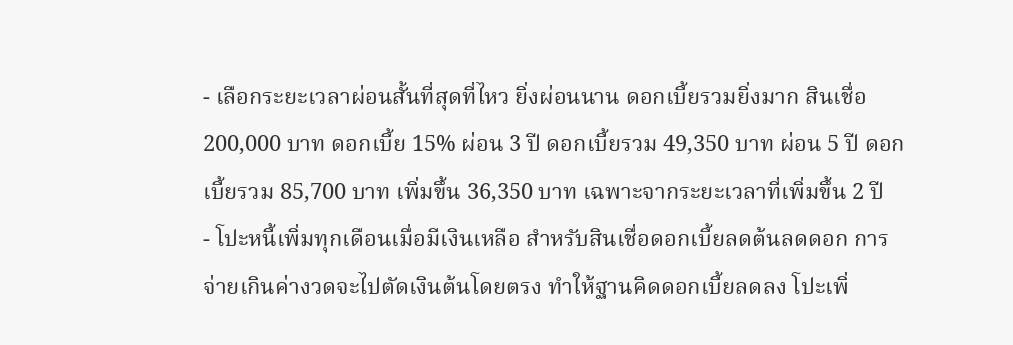- เลือกระยะเวลาผ่อนสั้นที่สุดที่ไหว ยิ่งผ่อนนาน ดอกเบี้ยรวมยิ่งมาก สินเชื่อ 200,000 บาท ดอกเบี้ย 15% ผ่อน 3 ปี ดอกเบี้ยรวม 49,350 บาท ผ่อน 5 ปี ดอกเบี้ยรวม 85,700 บาท เพิ่มขึ้น 36,350 บาท เฉพาะจากระยะเวลาที่เพิ่มขึ้น 2 ปี
- โปะหนี้เพิ่มทุกเดือนเมื่อมีเงินเหลือ สำหรับสินเชื่อดอกเบี้ยลดต้นลดดอก การจ่ายเกินค่างวดจะไปตัดเงินต้นโดยตรง ทำให้ฐานคิดดอกเบี้ยลดลง โปะเพิ่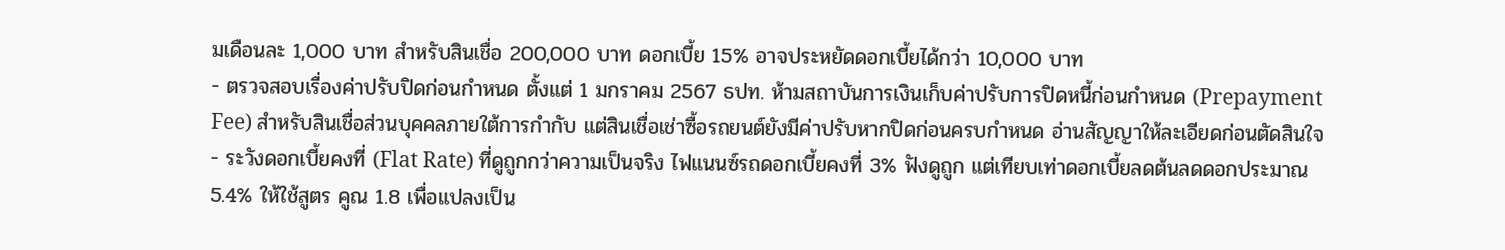มเดือนละ 1,000 บาท สำหรับสินเชื่อ 200,000 บาท ดอกเบี้ย 15% อาจประหยัดดอกเบี้ยได้กว่า 10,000 บาท
- ตรวจสอบเรื่องค่าปรับปิดก่อนกำหนด ตั้งแต่ 1 มกราคม 2567 ธปท. ห้ามสถาบันการเงินเก็บค่าปรับการปิดหนี้ก่อนกำหนด (Prepayment Fee) สำหรับสินเชื่อส่วนบุคคลภายใต้การกำกับ แต่สินเชื่อเช่าซื้อรถยนต์ยังมีค่าปรับหากปิดก่อนครบกำหนด อ่านสัญญาให้ละเอียดก่อนตัดสินใจ
- ระวังดอกเบี้ยคงที่ (Flat Rate) ที่ดูถูกกว่าความเป็นจริง ไฟแนนซ์รถดอกเบี้ยคงที่ 3% ฟังดูถูก แต่เทียบเท่าดอกเบี้ยลดต้นลดดอกประมาณ 5.4% ให้ใช้สูตร คูณ 1.8 เพื่อแปลงเป็น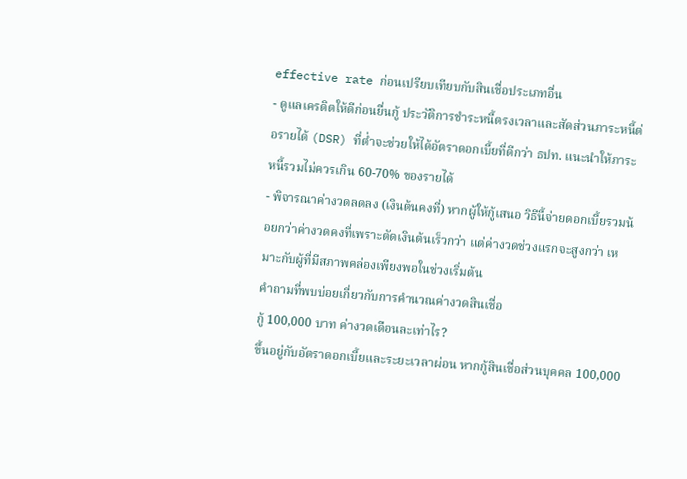effective rate ก่อนเปรียบเทียบกับสินเชื่อประเภทอื่น
- ดูแลเครดิตให้ดีก่อนยื่นกู้ ประวัติการชำระหนี้ตรงเวลาและสัดส่วนภาระหนี้ต่อรายได้ (DSR) ที่ต่ำจะช่วยให้ได้อัตราดอกเบี้ยที่ดีกว่า ธปท. แนะนำให้ภาระหนี้รวมไม่ควรเกิน 60-70% ของรายได้
- พิจารณาค่างวดลดลง (เงินต้นคงที่) หากผู้ให้กู้เสนอ วิธีนี้จ่ายดอกเบี้ยรวมน้อยกว่าค่างวดคงที่เพราะตัดเงินต้นเร็วกว่า แต่ค่างวดช่วงแรกจะสูงกว่า เหมาะกับผู้ที่มีสภาพคล่องเพียงพอในช่วงเริ่มต้น
คำถามที่พบบ่อยเกี่ยวกับการคำนวณค่างวดสินเชื่อ
กู้ 100,000 บาท ค่างวดเดือนละเท่าไร?
ขึ้นอยู่กับอัตราดอกเบี้ยและระยะเวลาผ่อน หากกู้สินเชื่อส่วนบุคคล 100,000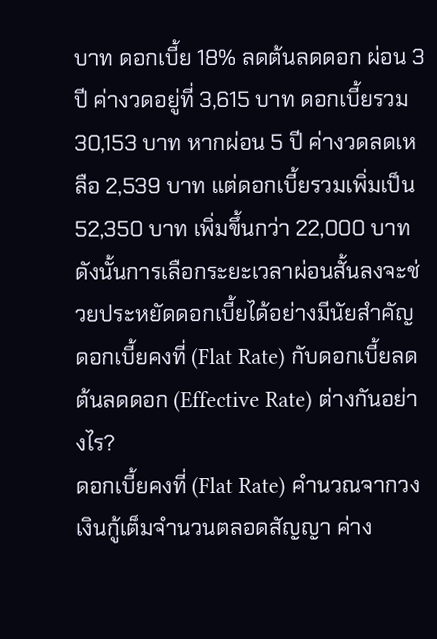บาท ดอกเบี้ย 18% ลดต้นลดดอก ผ่อน 3 ปี ค่างวดอยู่ที่ 3,615 บาท ดอกเบี้ยรวม 30,153 บาท หากผ่อน 5 ปี ค่างวดลดเหลือ 2,539 บาท แต่ดอกเบี้ยรวมเพิ่มเป็น 52,350 บาท เพิ่มขึ้นกว่า 22,000 บาท ดังนั้นการเลือกระยะเวลาผ่อนสั้นลงจะช่วยประหยัดดอกเบี้ยได้อย่างมีนัยสำคัญ
ดอกเบี้ยคงที่ (Flat Rate) กับดอกเบี้ยลดต้นลดดอก (Effective Rate) ต่างกันอย่างไร?
ดอกเบี้ยคงที่ (Flat Rate) คำนวณจากวงเงินกู้เต็มจำนวนตลอดสัญญา ค่าง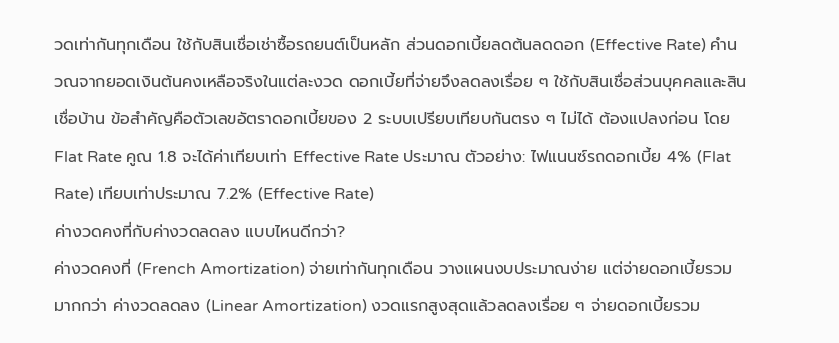วดเท่ากันทุกเดือน ใช้กับสินเชื่อเช่าซื้อรถยนต์เป็นหลัก ส่วนดอกเบี้ยลดต้นลดดอก (Effective Rate) คำนวณจากยอดเงินต้นคงเหลือจริงในแต่ละงวด ดอกเบี้ยที่จ่ายจึงลดลงเรื่อย ๆ ใช้กับสินเชื่อส่วนบุคคลและสินเชื่อบ้าน ข้อสำคัญคือตัวเลขอัตราดอกเบี้ยของ 2 ระบบเปรียบเทียบกันตรง ๆ ไม่ได้ ต้องแปลงก่อน โดย Flat Rate คูณ 1.8 จะได้ค่าเทียบเท่า Effective Rate ประมาณ ตัวอย่าง: ไฟแนนซ์รถดอกเบี้ย 4% (Flat Rate) เทียบเท่าประมาณ 7.2% (Effective Rate)
ค่างวดคงที่กับค่างวดลดลง แบบไหนดีกว่า?
ค่างวดคงที่ (French Amortization) จ่ายเท่ากันทุกเดือน วางแผนงบประมาณง่าย แต่จ่ายดอกเบี้ยรวมมากกว่า ค่างวดลดลง (Linear Amortization) งวดแรกสูงสุดแล้วลดลงเรื่อย ๆ จ่ายดอกเบี้ยรวม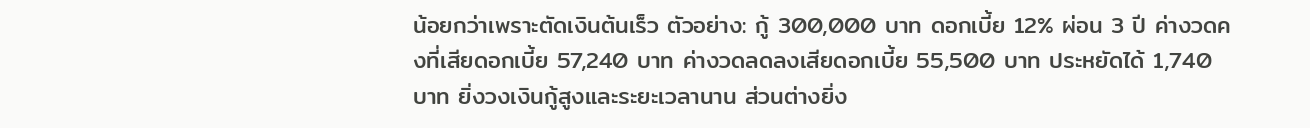น้อยกว่าเพราะตัดเงินต้นเร็ว ตัวอย่าง: กู้ 300,000 บาท ดอกเบี้ย 12% ผ่อน 3 ปี ค่างวดคงที่เสียดอกเบี้ย 57,240 บาท ค่างวดลดลงเสียดอกเบี้ย 55,500 บาท ประหยัดได้ 1,740 บาท ยิ่งวงเงินกู้สูงและระยะเวลานาน ส่วนต่างยิ่ง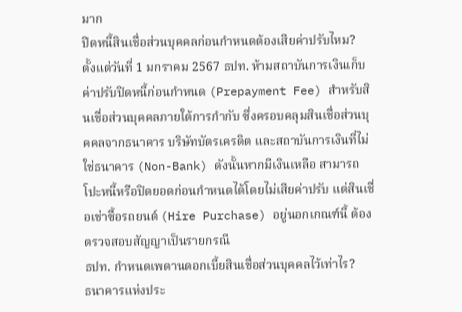มาก
ปิดหนี้สินเชื่อส่วนบุคคลก่อนกำหนดต้องเสียค่าปรับไหม?
ตั้งแต่วันที่ 1 มกราคม 2567 ธปท. ห้ามสถาบันการเงินเก็บค่าปรับปิดหนี้ก่อนกำหนด (Prepayment Fee) สำหรับสินเชื่อส่วนบุคคลภายใต้การกำกับ ซึ่งครอบคลุมสินเชื่อส่วนบุคคลจากธนาคาร บริษัทบัตรเครดิต และสถาบันการเงินที่ไม่ใช่ธนาคาร (Non-Bank) ดังนั้นหากมีเงินเหลือ สามารถโปะหนี้หรือปิดยอดก่อนกำหนดได้โดยไม่เสียค่าปรับ แต่สินเชื่อเช่าซื้อรถยนต์ (Hire Purchase) อยู่นอกเกณฑ์นี้ ต้องตรวจสอบสัญญาเป็นรายกรณี
ธปท. กำหนดเพดานดอกเบี้ยสินเชื่อส่วนบุคคลไว้เท่าไร?
ธนาคารแห่งประ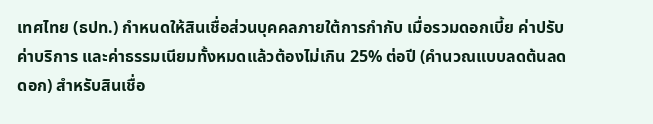เทศไทย (ธปท.) กำหนดให้สินเชื่อส่วนบุคคลภายใต้การกำกับ เมื่อรวมดอกเบี้ย ค่าปรับ ค่าบริการ และค่าธรรมเนียมทั้งหมดแล้วต้องไม่เกิน 25% ต่อปี (คำนวณแบบลดต้นลดดอก) สำหรับสินเชื่อ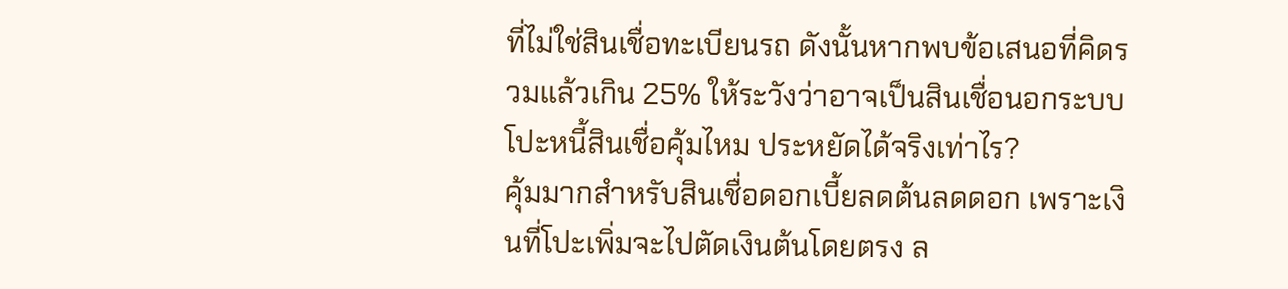ที่ไม่ใช่สินเชื่อทะเบียนรถ ดังนั้นหากพบข้อเสนอที่คิดรวมแล้วเกิน 25% ให้ระวังว่าอาจเป็นสินเชื่อนอกระบบ
โปะหนี้สินเชื่อคุ้มไหม ประหยัดได้จริงเท่าไร?
คุ้มมากสำหรับสินเชื่อดอกเบี้ยลดต้นลดดอก เพราะเงินที่โปะเพิ่มจะไปตัดเงินต้นโดยตรง ล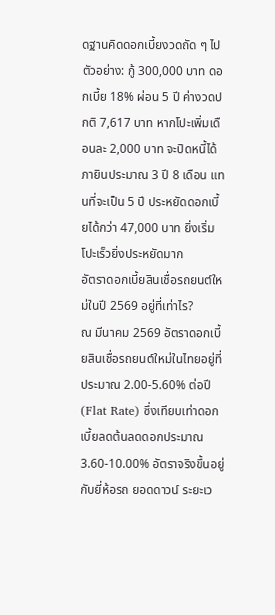ดฐานคิดดอกเบี้ยงวดถัด ๆ ไป ตัวอย่าง: กู้ 300,000 บาท ดอกเบี้ย 18% ผ่อน 5 ปี ค่างวดปกติ 7,617 บาท หากโปะเพิ่มเดือนละ 2,000 บาท จะปิดหนี้ได้ภายินประมาณ 3 ปี 8 เดือน แทนที่จะเป็น 5 ปี ประหยัดดอกเบี้ยได้กว่า 47,000 บาท ยิ่งเริ่มโปะเร็วยิ่งประหยัดมาก
อัตราดอกเบี้ยสินเชื่อรถยนต์ใหม่ในปี 2569 อยู่ที่เท่าไร?
ณ มีนาคม 2569 อัตราดอกเบี้ยสินเชื่อรถยนต์ใหม่ในไทยอยู่ที่ประมาณ 2.00-5.60% ต่อปี (Flat Rate) ซึ่งเทียบเท่าดอกเบี้ยลดต้นลดดอกประมาณ 3.60-10.00% อัตราจริงขึ้นอยู่กับยี่ห้อรถ ยอดดาวน์ ระยะเว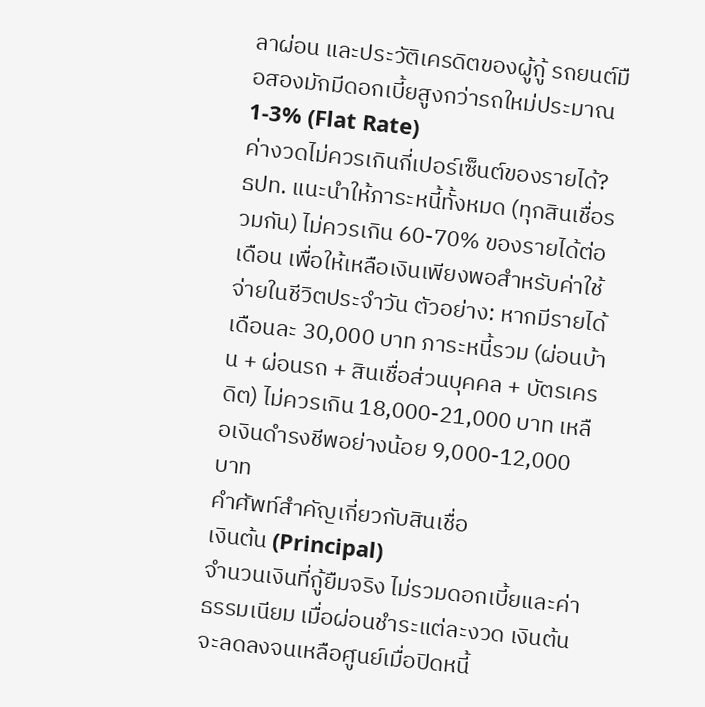ลาผ่อน และประวัติเครดิตของผู้กู้ รถยนต์มือสองมักมีดอกเบี้ยสูงกว่ารถใหม่ประมาณ 1-3% (Flat Rate)
ค่างวดไม่ควรเกินกี่เปอร์เซ็นต์ของรายได้?
ธปท. แนะนำให้ภาระหนี้ทั้งหมด (ทุกสินเชื่อรวมกัน) ไม่ควรเกิน 60-70% ของรายได้ต่อเดือน เพื่อให้เหลือเงินเพียงพอสำหรับค่าใช้จ่ายในชีวิตประจำวัน ตัวอย่าง: หากมีรายได้เดือนละ 30,000 บาท ภาระหนี้รวม (ผ่อนบ้าน + ผ่อนรถ + สินเชื่อส่วนบุคคล + บัตรเครดิต) ไม่ควรเกิน 18,000-21,000 บาท เหลือเงินดำรงชีพอย่างน้อย 9,000-12,000 บาท
คำศัพท์สำคัญเกี่ยวกับสินเชื่อ
เงินต้น (Principal)
จำนวนเงินที่กู้ยืมจริง ไม่รวมดอกเบี้ยและค่าธรรมเนียม เมื่อผ่อนชำระแต่ละงวด เงินต้นจะลดลงจนเหลือศูนย์เมื่อปิดหนี้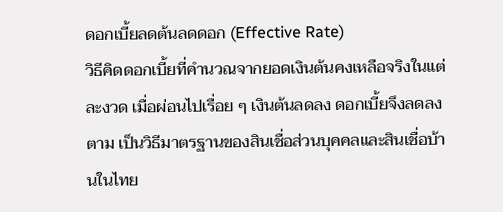ดอกเบี้ยลดต้นลดดอก (Effective Rate)
วิธีคิดดอกเบี้ยที่คำนวณจากยอดเงินต้นคงเหลือจริงในแต่ละงวด เมื่อผ่อนไปเรื่อย ๆ เงินต้นลดลง ดอกเบี้ยจึงลดลงตาม เป็นวิธีมาตรฐานของสินเชื่อส่วนบุคคลและสินเชื่อบ้านในไทย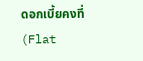ดอกเบี้ยคงที่ (Flat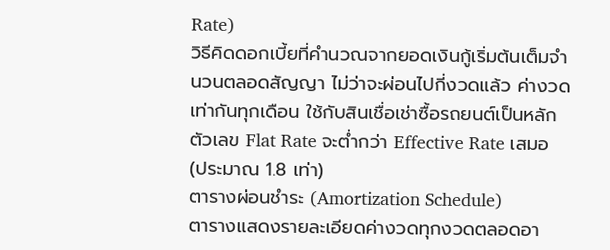Rate)
วิธีคิดดอกเบี้ยที่คำนวณจากยอดเงินกู้เริ่มต้นเต็มจำนวนตลอดสัญญา ไม่ว่าจะผ่อนไปกี่งวดแล้ว ค่างวดเท่ากันทุกเดือน ใช้กับสินเชื่อเช่าซื้อรถยนต์เป็นหลัก ตัวเลข Flat Rate จะต่ำกว่า Effective Rate เสมอ (ประมาณ 1.8 เท่า)
ตารางผ่อนชำระ (Amortization Schedule)
ตารางแสดงรายละเอียดค่างวดทุกงวดตลอดอา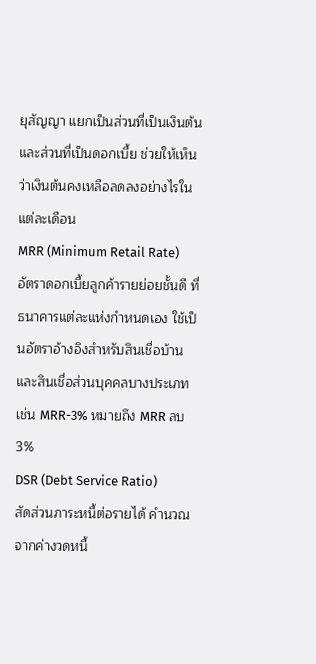ยุสัญญา แยกเป็นส่วนที่เป็นเงินต้นและส่วนที่เป็นดอกเบี้ย ช่วยให้เห็นว่าเงินต้นคงเหลือลดลงอย่างไรในแต่ละเดือน
MRR (Minimum Retail Rate)
อัตราดอกเบี้ยลูกค้ารายย่อยชั้นดี ที่ธนาคารแต่ละแห่งกำหนดเอง ใช้เป็นอัตราอ้างอิงสำหรับสินเชื่อบ้านและสินเชื่อส่วนบุคคลบางประเภท เช่น MRR-3% หมายถึง MRR ลบ 3%
DSR (Debt Service Ratio)
สัดส่วนภาระหนี้ต่อรายได้ คำนวณจากค่างวดหนี้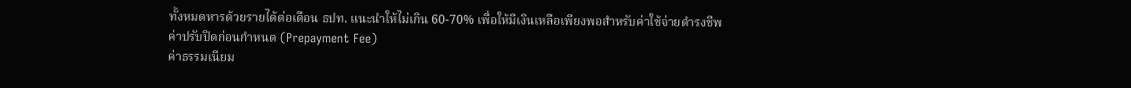ทั้งหมดหารด้วยรายได้ต่อเดือน ธปท. แนะนำให้ไม่เกิน 60-70% เพื่อให้มีเงินเหลือเพียงพอสำหรับค่าใช้จ่ายดำรงชีพ
ค่าปรับปิดก่อนกำหนด (Prepayment Fee)
ค่าธรรมเนียม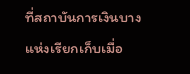ที่สถาบันการเงินบางแห่งเรียกเก็บเมื่อ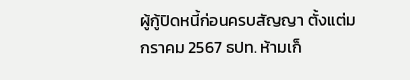ผู้กู้ปิดหนี้ก่อนครบสัญญา ตั้งแต่มกราคม 2567 ธปท. ห้ามเก็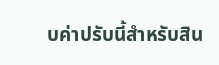บค่าปรับนี้สำหรับสิน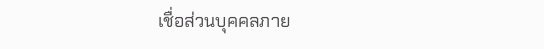เชื่อส่วนบุคคลภาย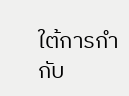ใต้การกำกับ